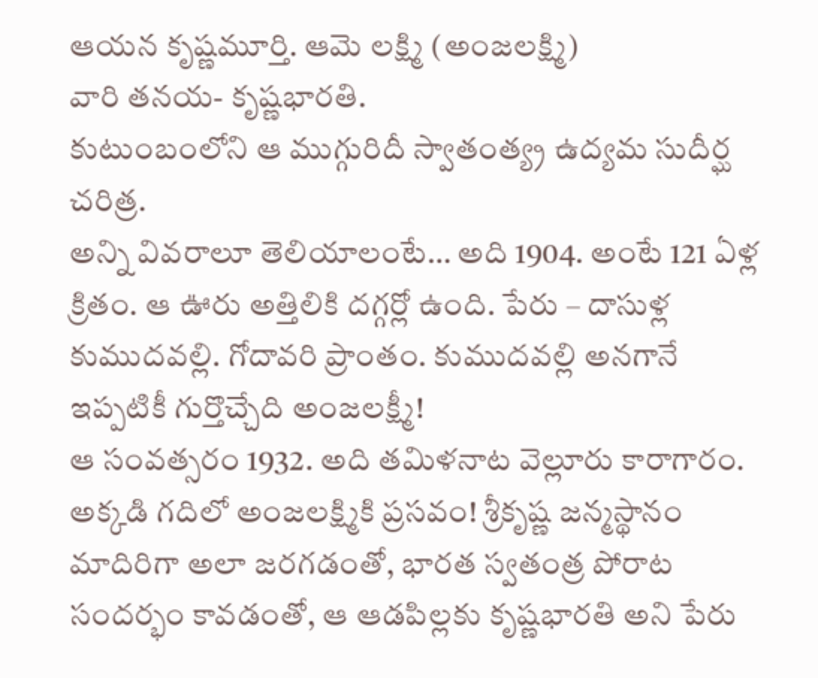ఆయన కృష్ణమూర్తి. ఆమె లక్ష్మి (అంజలక్ష్మి)
వారి తనయ- కృష్ణభారతి.
కుటుంబంలోని ఆ ముగ్గురిదీ స్వాతంత్య్ర ఉద్యమ సుదీర్ఘ చరిత్ర.
అన్ని వివరాలూ తెలియాలంటే… అది 1904. అంటే 121 ఏళ్ల క్రితం. ఆ ఊరు అత్తిలికి దగ్గర్లో ఉంది. పేరు – దాసుళ్ల కుముదవల్లి. గోదావరి ప్రాంతం. కుముదవల్లి అనగానే ఇప్పటికీ గుర్తొచ్చేది అంజలక్ష్మీ!
ఆ సంవత్సరం 1932. అది తమిళనాట వెల్లూరు కారాగారం. అక్కడి గదిలో అంజలక్ష్మికి ప్రసవం! శ్రీకృష్ణ జన్మస్థానం మాదిరిగా అలా జరగడంతో, భారత స్వతంత్ర పోరాట సందర్భం కావడంతో, ఆ ఆడపిల్లకు కృష్ణభారతి అని పేరు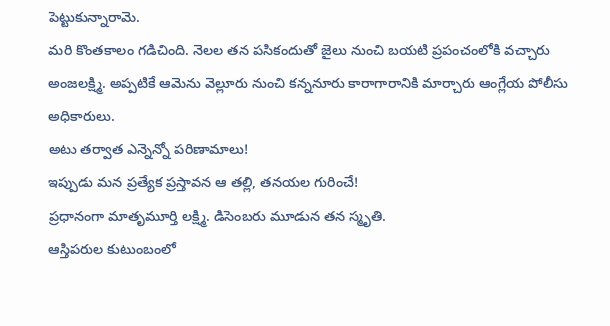పెట్టుకున్నారామె.
మరి కొంతకాలం గడిచింది. నెలల తన పసికందుతో జైలు నుంచి బయటి ప్రపంచంలోకి వచ్చారు అంజలక్ష్మి. అప్పటికే ఆమెను వెల్లూరు నుంచి కన్ననూరు కారాగారానికి మార్చారు ఆంగ్లేయ పోలీసు అధికారులు.
అటు తర్వాత ఎన్నెన్నో పరిణామాలు!
ఇప్పుడు మన ప్రత్యేక ప్రస్తావన ఆ తల్లి, తనయల గురించే!
ప్రధానంగా మాతృమూర్తి లక్ష్మి. డిసెంబరు మూడున తన స్మృతి.
ఆస్తిపరుల కుటుంబంలో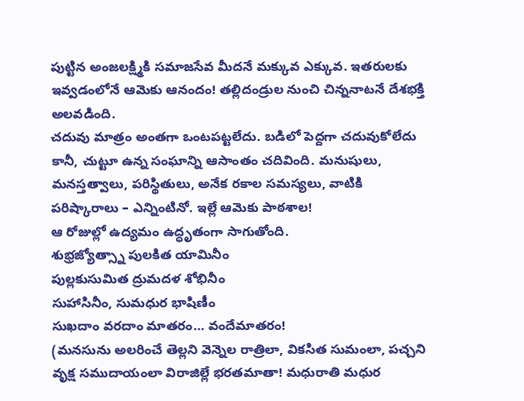పుట్టిన అంజలక్ష్మికి సమాజసేవ మీదనే మక్కువ ఎక్కువ. ఇతరులకు ఇవ్వడంలోనే ఆమెకు ఆనందం! తల్లిదండ్రుల నుంచి చిన్ననాటనే దేశభక్తి అలవడింది.
చదువు మాత్రం అంతగా ఒంటపట్టలేదు. బడిలో పెద్దగా చదువుకోలేదు కానీ, చుట్టూ ఉన్న సంఘాన్ని ఆసాంతం చదివింది. మనుషులు, మనస్తత్వాలు, పరిస్థితులు, అనేక రకాల సమస్యలు, వాటికి పరిష్కారాలు – ఎన్నింటినో. ఇల్లే ఆమెకు పాఠశాల!
ఆ రోజుల్లో ఉద్యమం ఉద్ధృతంగా సాగుతోంది.
శుభ్రజ్యోత్స్నా పులకిత యామినీం
పుల్లకుసుమిత ద్రుమదళ శోభినీం
సుహాసినీం, సుమధుర భాషిణీం
సుఖదాం వరదాం మాతరం… వందేమాతరం!
(మనసును అలరించే తెల్లని వెన్నెల రాత్రిలా, వికసిత సుమంలా, పచ్చని వృక్ష సముదాయంలా విరాజిల్లే భరతమాతా! మధురాతి మధుర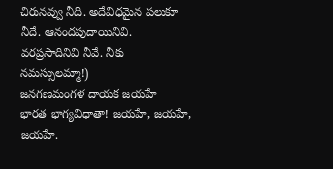చిరునవ్వు నీది. అదేవిధమైన పలుకూ నీదే. ఆనందపుదాయినివి. వరప్రసాదినివి నీవే. నీకు నమస్సులమ్మా!)
జనగణమంగళ దాయక జయహే
భారత భాగ్యవిధాతా! జయహే, జయహే, జయహే.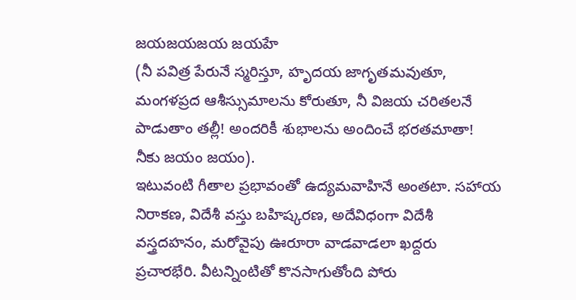జయజయజయ జయహే
(నీ పవిత్ర పేరునే స్మరిస్తూ, హృదయ జాగృతమవుతూ, మంగళప్రద ఆశీస్సుమాలను కోరుతూ, నీ విజయ చరితలనే పాడుతాం తల్లీ! అందరికీ శుభాలను అందించే భరతమాతా! నీకు జయం జయం).
ఇటువంటి గీతాల ప్రభావంతో ఉద్యమవాహినే అంతటా. సహాయ నిరాకణ, విదేశీ వస్తు బహిష్కరణ, అదేవిధంగా విదేశీ వస్త్రదహనం, మరోవైపు ఊరూరా వాడవాడలా ఖద్దరు ప్రచారభేరి. వీటన్నింటితో కొనసాగుతోంది పోరు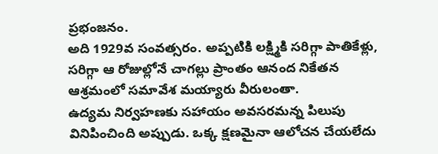ప్రభంజనం.
అది 1929వ సంవత్సరం. అప్పటికి లక్ష్మికి సరిగ్గా పాతికేళ్లు, సరిగ్గా ఆ రోజుల్లోనే చాగల్లు ప్రాంతం ఆనంద నికేతన ఆశ్రమంలో సమావేశ మయ్యారు వీరులంతా.
ఉద్యమ నిర్వహణకు సహాయం అవసరమన్న పిలుపు వినిపించింది అప్పుడు. ఒక్క క్షణమైనా ఆలోచన చేయలేదు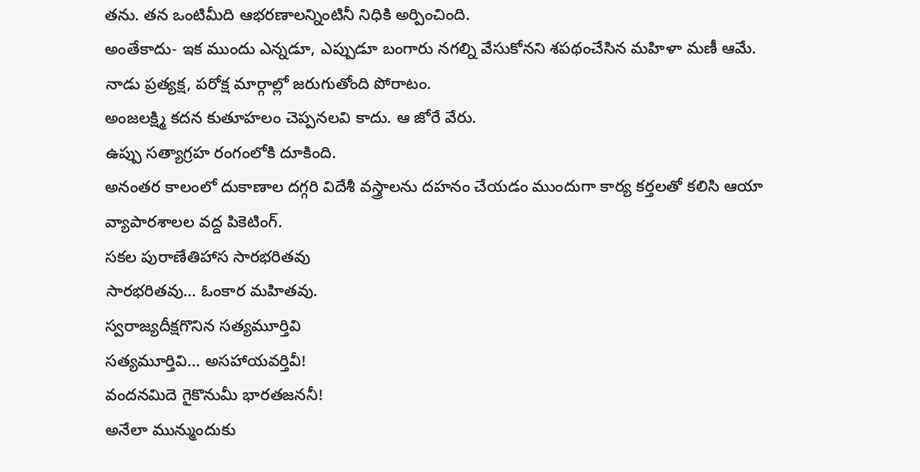తను. తన ఒంటిమీది ఆభరణాలన్నింటినీ నిధికి అర్పించింది.
అంతేకాదు- ఇక ముందు ఎన్నడూ, ఎప్పుడూ బంగారు నగల్ని వేసుకోనని శపథంచేసిన మహిళా మణీ ఆమే.
నాడు ప్రత్యక్ష, పరోక్ష మార్గాల్లో జరుగుతోంది పోరాటం.
అంజలక్ష్మి కదన కుతూహలం చెప్పనలవి కాదు. ఆ జోరే వేరు.
ఉప్పు సత్యాగ్రహ రంగంలోకి దూకింది.
అనంతర కాలంలో దుకాణాల దగ్గరి విదేశీ వస్త్రాలను దహనం చేయడం ముందుగా కార్య కర్తలతో కలిసి ఆయా వ్యాపారశాలల వద్ద పికెటింగ్.
సకల పురాణేతిహాస సారభరితవు
సారభరితవు… ఓంకార మహితవు.
స్వరాజ్యదీక్షగొనిన సత్యమూర్తివి
సత్యమూర్తివి… అసహాయవర్తివీ!
వందనమిదె గైకొనుమీ భారతజననీ!
అనేలా మున్ముందుకు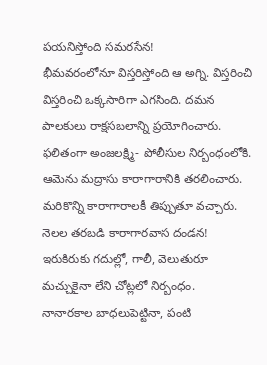పయనిస్తోంది సమరసేన!
భీమవరంలోనూ విస్తరిస్తోంది ఆ అగ్ని. విస్తరించి విస్తరించి ఒక్కసారిగా ఎగసింది. దమన పాలకులు రాక్షసబలాన్ని ప్రయోగించారు. ఫలితంగా అంజలక్ష్మి- పోలీసుల నిర్బంధంలోకి.
ఆమెను మద్రాసు కారాగారానికి తరలించారు. మరికొన్ని కారాగారాలకీ తిప్పుతూ వచ్చారు.
నెలల తరబడి కారాగారవాస దండన! ఇరుకిరుకు గదుల్లో, గాలీ, వెలుతురూ మచ్చుకైనా లేని చోట్లలో నిర్బంధం.
నానారకాల బాధలుపెట్టినా, పంటి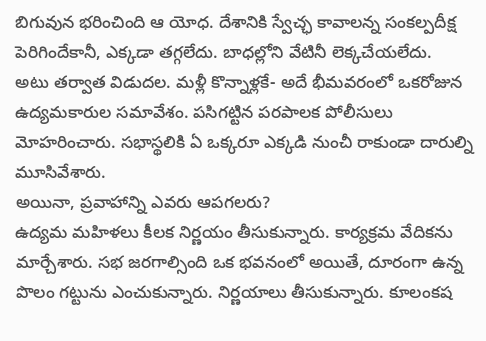బిగువున భరించింది ఆ యోధ. దేశానికి స్వేచ్ఛ కావాలన్న సంకల్పదీక్ష పెరిగిందేకానీ, ఎక్కడా తగ్గలేదు. బాధల్లోని వేటినీ లెక్కచేయలేదు.
అటు తర్వాత విడుదల. మళ్లీ కొన్నాళ్లకే- అదే భీమవరంలో ఒకరోజున ఉద్యమకారుల సమావేశం. పసిగట్టిన పరపాలక పోలీసులు మోహరించారు. సభాస్థలికి ఏ ఒక్కరూ ఎక్కడి నుంచీ రాకుండా దారుల్ని మూసివేశారు.
అయినా, ప్రవాహాన్ని ఎవరు ఆపగలరు?
ఉద్యమ మహిళలు కీలక నిర్ణయం తీసుకున్నారు. కార్యక్రమ వేదికను మార్చేశారు. సభ జరగాల్సింది ఒక భవనంలో అయితే, దూరంగా ఉన్న పొలం గట్టును ఎంచుకున్నారు. నిర్ణయాలు తీసుకున్నారు. కూలంకష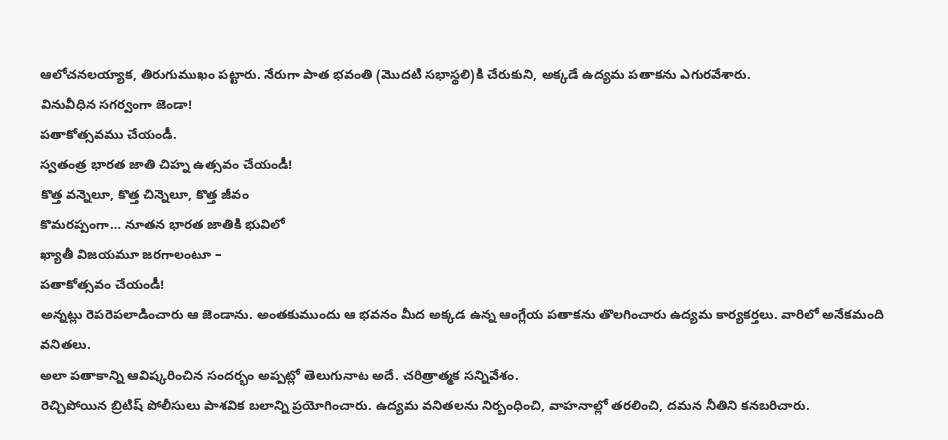ఆలోచనలయ్యాక, తిరుగుముఖం పట్టారు. నేరుగా పాత భవంతి (మొదటి సభాస్థలి)కి చేరుకుని, అక్కడే ఉద్యమ పతాకను ఎగురవేశారు.
వినువీధిన సగర్వంగా జెండా!
పతాకోత్సవము చేయండీ.
స్వతంత్ర భారత జాతి చిహ్న ఉత్సవం చేయండీ!
కొత్త వన్నెలూ, కొత్త చిన్నెలూ, కొత్త జీవం
కొమరప్పంగా… నూతన భారత జాతికి భువిలో
ఖ్యాతీ విజయమూ జరగాలంటూ –
పతాకోత్సవం చేయండీ!
అన్నట్లు రెపరెపలాడించారు ఆ జెండాను. అంతకుముందు ఆ భవనం మీద అక్కడ ఉన్న ఆంగ్లేయ పతాకను తొలగించారు ఉద్యమ కార్యకర్తలు. వారిలో అనేకమంది వనితలు.
అలా పతాకాన్ని ఆవిష్కరించిన సందర్భం అప్పట్లో తెలుగునాట అదే. చరిత్రాత్మక సన్నివేశం.
రెచ్చిపోయిన బ్రిటిష్ పోలీసులు పాశవిక బలాన్ని ప్రయోగించారు. ఉద్యమ వనితలను నిర్బంధించి, వాహనాల్లో తరలించి, దమన నీతిని కనబరిచారు.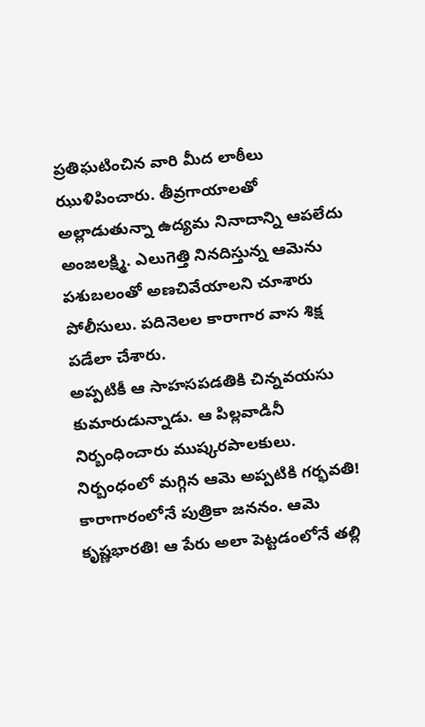ప్రతిఘటించిన వారి మీద లాఠీలు ఝుళిపించారు. తీవ్రగాయాలతో అల్లాడుతున్నా ఉద్యమ నినాదాన్ని ఆపలేదు అంజలక్ష్మి. ఎలుగెత్తి నినదిస్తున్న ఆమెను పశుబలంతో అణచివేయాలని చూశారు పోలీసులు. పదినెలల కారాగార వాస శిక్ష పడేలా చేశారు.
అప్పటికీ ఆ సాహసపడతికి చిన్నవయసు కుమారుడున్నాడు. ఆ పిల్లవాడినీ నిర్బంధించారు ముష్కరపాలకులు. నిర్బంధంలో మగ్గిన ఆమె అప్పటికి గర్భవతి! కారాగారంలోనే పుత్రికా జననం. ఆమె కృష్ణభారతి! ఆ పేరు అలా పెట్టడంలోనే తల్లి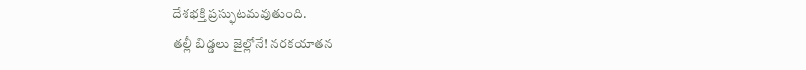దేశభక్తి ప్రస్ఫుటమవుతుంది.
తల్లీ బిడ్డలు జైల్లోనే! నరకయాతన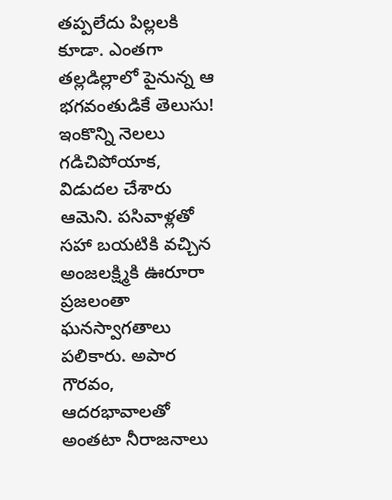తప్పలేదు పిల్లలకి కూడా. ఎంతగా తల్లడిల్లాలో పైనున్న ఆ భగవంతుడికే తెలుసు!
ఇంకొన్ని నెలలు గడిచిపోయాక, విడుదల చేశారు ఆమెని. పసివాళ్లతో సహా బయటికి వచ్చిన అంజలక్ష్మికి ఊరూరా ప్రజలంతా ఘనస్వాగతాలు పలికారు. అపార గౌరవం, ఆదరభావాలతో అంతటా నీరాజనాలు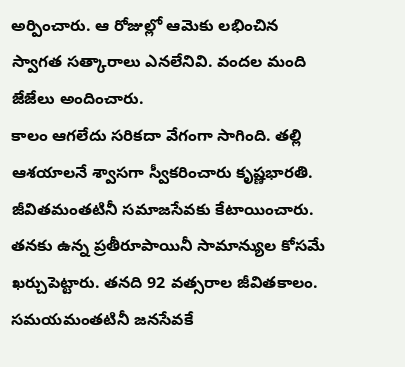అర్పించారు. ఆ రోజుల్లో ఆమెకు లభించిన స్వాగత సత్కారాలు ఎనలేనివి. వందల మంది జేజేలు అందించారు.
కాలం ఆగలేదు సరికదా వేగంగా సాగింది. తల్లి ఆశయాలనే శ్వాసగా స్వీకరించారు కృష్ణభారతి. జీవితమంతటినీ సమాజసేవకు కేటాయించారు. తనకు ఉన్న ప్రతీరూపాయినీ సామాన్యుల కోసమే ఖర్చుపెట్టారు. తనది 92 వత్సరాల జీవితకాలం. సమయమంతటినీ జనసేవకే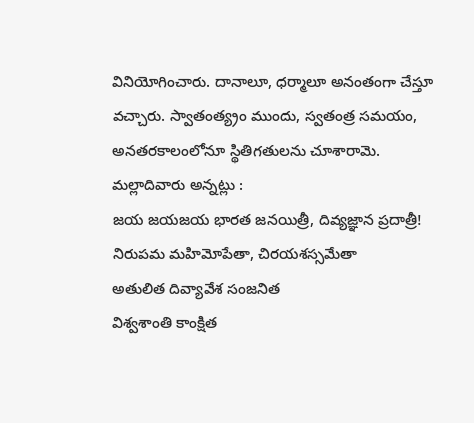వినియోగించారు. దానాలూ, ధర్మాలూ అనంతంగా చేస్తూ వచ్చారు. స్వాతంత్య్రం ముందు, స్వతంత్ర సమయం, అనతరకాలంలోనూ స్థితిగతులను చూశారామె.
మల్లాదివారు అన్నట్లు :
జయ జయజయ భారత జనయిత్రీ, దివ్యజ్ఞాన ప్రదాత్రీ!
నిరుపమ మహిమోపేతా, చిరయశస్సమేతా
అతులిత దివ్యావేశ సంజనిత
విశ్వశాంతి కాంక్షిత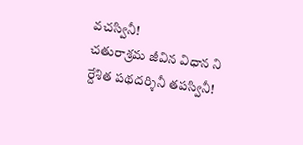వచస్వినీ!
చతురాశ్రమ జీవిన విధాన ని
ర్దేశిత పథదర్శినీ తపస్వినీ!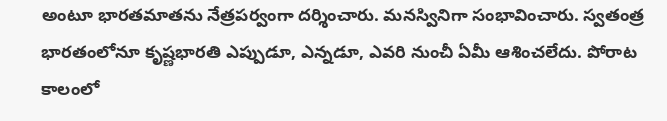అంటూ భారతమాతను నేత్రపర్వంగా దర్శించారు. మనస్వినిగా సంభావించారు. స్వతంత్ర భారతంలోనూ కృష్ణభారతి ఎప్పుడూ, ఎన్నడూ, ఎవరి నుంచీ ఏమీ ఆశించలేదు. పోరాట కాలంలో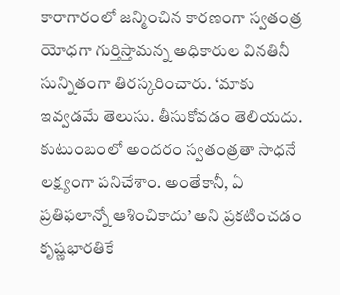కారాగారంలో జన్మించిన కారణంగా స్వతంత్ర యోధగా గుర్తిస్తామన్న అధికారుల వినతినీ సున్నితంగా తిరస్కరించారు. ‘మాకు ఇవ్వడమే తెలుసు. తీసుకోవడం తెలియదు. కుటుంబంలో అందరం స్వతంత్రతా సాధనే లక్ష్యంగా పనిచేశాం. అంతేకానీ, ఏ ప్రతిఫలాన్నో ఆశించికాదు’ అని ప్రకటించడం కృష్ణభారతికే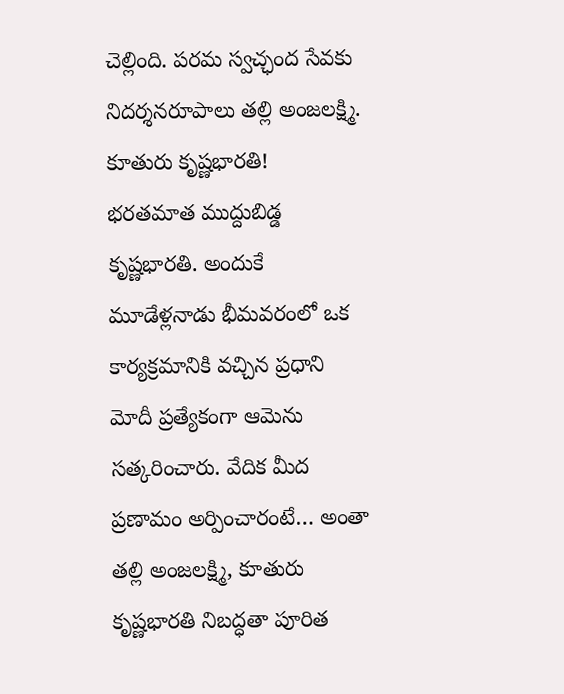చెల్లింది. పరమ స్వచ్ఛంద సేవకు నిదర్శనరూపాలు తల్లి అంజలక్ష్మి. కూతురు కృష్ణభారతి!
భరతమాత ముద్దుబిడ్డ కృష్ణభారతి. అందుకే మూడేళ్లనాడు భీమవరంలో ఒక కార్యక్రమానికి వచ్చిన ప్రధాని మోదీ ప్రత్యేకంగా ఆమెను సత్కరించారు. వేదిక మీద ప్రణామం అర్పించారంటే… అంతా తల్లి అంజలక్ష్మి, కూతురు కృష్ణభారతి నిబద్ధతా పూరిత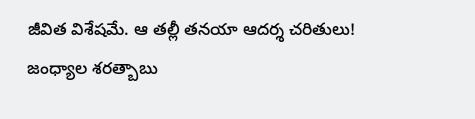జీవిత విశేషమే. ఆ తల్లీ తనయా ఆదర్శ చరితులు!
జంధ్యాల శరత్బాబు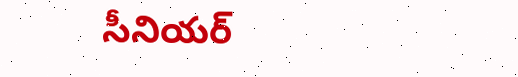సీనియర్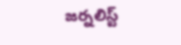జర్నలిస్ట్